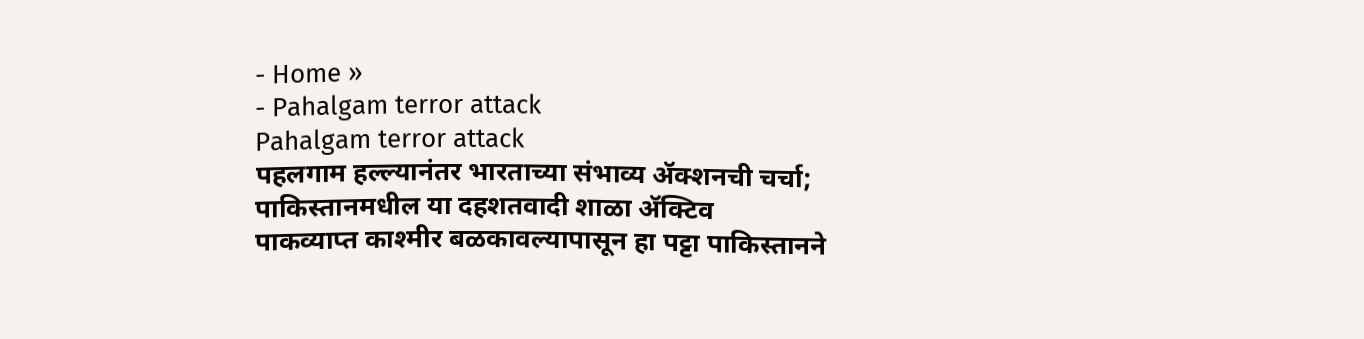- Home »
- Pahalgam terror attack
Pahalgam terror attack
पहलगाम हल्ल्यानंतर भारताच्या संभाव्य ॲक्शनची चर्चा; पाकिस्तानमधील या दहशतवादी शाळा ॲक्टिव
पाकव्याप्त काश्मीर बळकावल्यापासून हा पट्टा पाकिस्तानने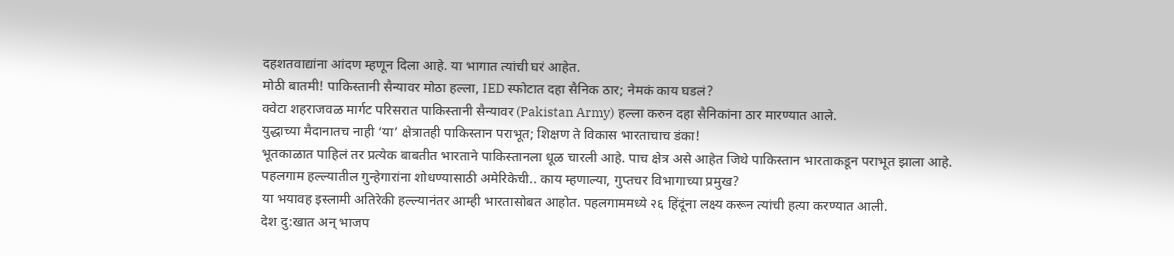दहशतवाद्यांना आंदण म्हणून दिला आहे. या भागात त्यांची घरं आहेत.
मोठी बातमी! पाकिस्तानी सैन्यावर मोठा हल्ला, IED स्फोटात दहा सैनिक ठार; नेमकं काय घडलं?
क्वेटा शहराजवळ मार्गट परिसरात पाकिस्तानी सैन्यावर (Pakistan Army) हल्ला करुन दहा सैनिकांना ठार मारण्यात आले.
युद्धाच्या मैदानातच नाही ‘या’ क्षेत्रातही पाकिस्तान पराभूत; शिक्षण ते विकास भारताचाच डंका!
भूतकाळात पाहिलं तर प्रत्येक बाबतीत भारताने पाकिस्तानला धूळ चारली आहे. पाच क्षेत्र असे आहेत जिथे पाकिस्तान भारताकडून पराभूत झाला आहे.
पहलगाम हल्ल्यातील गुन्हेगारांना शोधण्यासाठी अमेरिकेची.. काय म्हणाल्या, गुप्तचर विभागाच्या प्रमुख?
या भयावह इस्लामी अतिरेकी हल्ल्यानंतर आम्ही भारतासोबत आहोत. पहलगाममध्ये २६ हिंदूंना लक्ष्य करून त्यांची हत्या करण्यात आली.
देश दु:खात अन् भाजप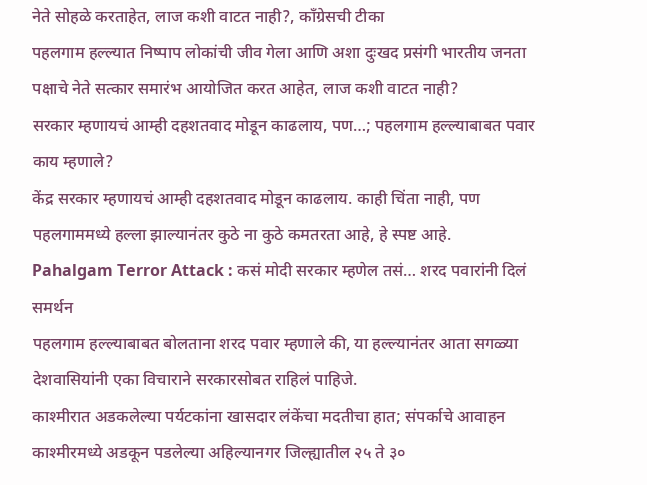नेते सोहळे करताहेत, लाज कशी वाटत नाही?, कॉंग्रेसची टीका
पहलगाम हल्ल्यात निष्पाप लोकांची जीव गेला आणि अशा दुःखद प्रसंगी भारतीय जनता पक्षाचे नेते सत्कार समारंभ आयोजित करत आहेत, लाज कशी वाटत नाही?
सरकार म्हणायचं आम्ही दहशतवाद मोडून काढलाय, पण…; पहलगाम हल्ल्याबाबत पवार काय म्हणाले?
केंद्र सरकार म्हणायचं आम्ही दहशतवाद मोडून काढलाय. काही चिंता नाही, पण पहलगाममध्ये हल्ला झाल्यानंतर कुठे ना कुठे कमतरता आहे, हे स्पष्ट आहे.
Pahalgam Terror Attack : कसं मोदी सरकार म्हणेल तसं… शरद पवारांनी दिलं समर्थन
पहलगाम हल्ल्याबाबत बोलताना शरद पवार म्हणाले की, या हल्ल्यानंतर आता सगळ्या देशवासियांनी एका विचाराने सरकारसोबत राहिलं पाहिजे.
काश्मीरात अडकलेल्या पर्यटकांना खासदार लंकेंचा मदतीचा हात; संपर्काचे आवाहन
काश्मीरमध्ये अडकून पडलेल्या अहिल्यानगर जिल्ह्यातील २५ ते ३०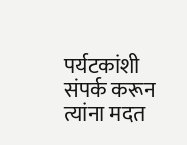पर्यटकांशी संपर्क करून त्यांना मदत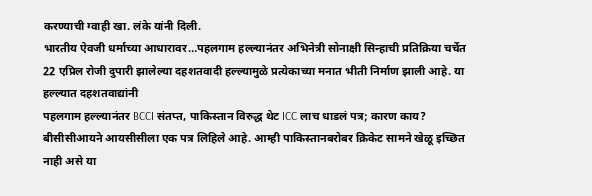करण्याची ग्वाही खा. लंके यांनी दिली.
भारतीय ऐवजी धर्माच्या आधारावर…पहलगाम हल्ल्यानंतर अभिनेत्री सोनाक्षी सिन्हाची प्रतिक्रिया चर्चेत
22 एप्रिल रोजी दुपारी झालेल्या दहशतवादी हल्ल्यामुळे प्रत्येकाच्या मनात भीती निर्माण झाली आहे. या हल्ल्यात दहशतवाद्यांनी
पहलगाम हल्ल्यानंतर BCCI संतप्त, पाकिस्तान विरुद्ध थेट ICC लाच धाडलं पत्र; कारण काय?
बीसीसीआयने आयसीसीला एक पत्र लिहिले आहे. आम्ही पाकिस्तानबरोबर क्रिकेट सामने खेळू इच्छित नाही असे या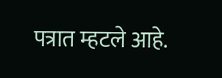पत्रात म्हटले आहे.